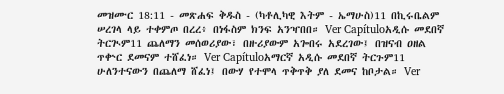መዝሙር 18:11 - መጽሐፍ ቅዱስ - (ካቶሊካዊ እትም - ኤማሁስ)11 በኪሩቤልም ሠረገላ ላይ ተቀምጦ በረረ፥ በነፋስም ክንፍ አንዣበበ። Ver Capítuloአዲሱ መደበኛ ትርጒም11 ጨለማን መሰወሪያው፣ በዙሪያውም አጐበሩ አደረገው፤ በዝናብ ዐዘል ጥቍር ደመናም ተሸፈነ። Ver Capítuloአማርኛ አዲሱ መደበኛ ትርጉም11 ሁለንተናውን በጨለማ ሸፈነ፤ በውሃ የተሞላ ጥቅጥቅ ያለ ደመና ከቦታል። Ver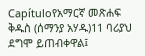Capítuloየአማርኛ መጽሐፍ ቅዱስ (ሰማንያ አሃዱ)11 ባሪያህ ደግሞ ይጠብቀዋል፤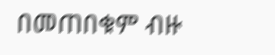በመጠበቁም ብዙ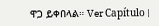ዋጋ ይቀበላል። Ver Capítulo |